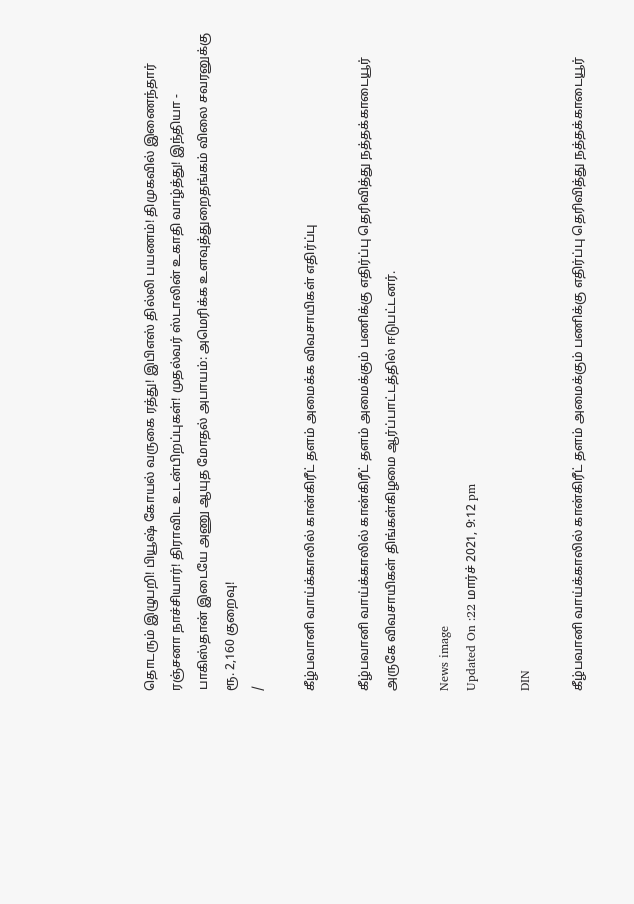தொடரும் இழுபறி! பியூஷ் கோயல் வருகை ரத்து! இபிஎஸ் தில்லி பயணம்! திமுகவில் இணைந்தார் ரஞ்சனா நாச்சியார்! திராவிட உடன்பிறப்புகள்! முதல்வர் ஸ்டாலின் உகாதி வாழ்த்து! இந்தியா - பாகிஸ்தான் இடையே அணு ஆயுத மோதல் அபாயம்: அமெரிக்க உளவுத்துறைதங்கம் விலை சவரனுக்கு ரூ. 2,160 குறைவு!
/

கீழ்பவானி வாய்க்காலில் கான்கிரீட் தளம் அமைக்க விவசாயிகள் எதிர்ப்பு

கீழ்பவானி வாய்க்காலில் கான்கிரீட் தளம் அமைக்கும் பணிக்கு எதிர்ப்பு தெரிவித்து நத்தக்காடையூர் அருகே விவசாயிகள் திங்கள்கிழமை ஆர்ப்பாட்டத்தில் ஈடுபட்டனர்.

News image
Updated On :22 மார்ச் 2021, 9:12 pm

DIN

கீழ்பவானி வாய்க்காலில் கான்கிரீட் தளம் அமைக்கும் பணிக்கு எதிர்ப்பு தெரிவித்து நத்தக்காடையூர்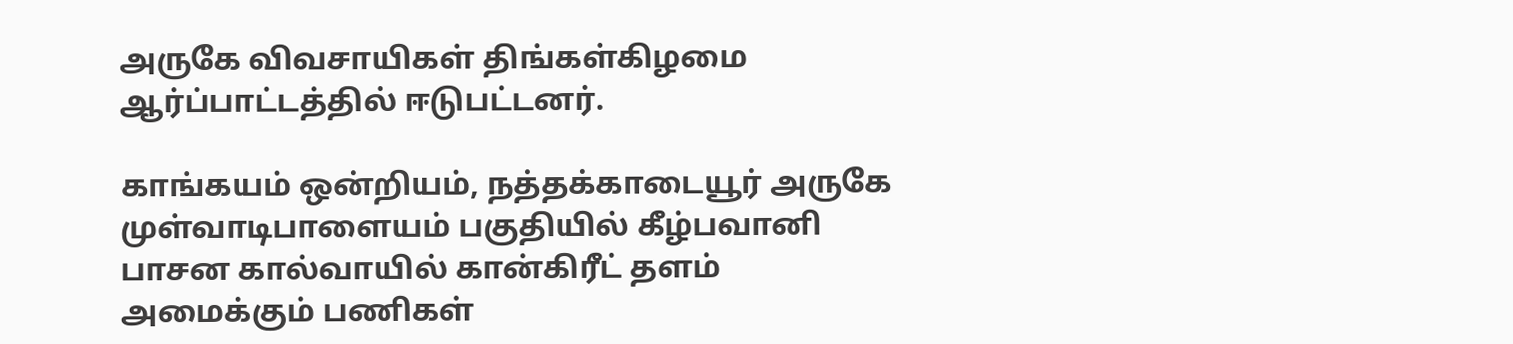அருகே விவசாயிகள் திங்கள்கிழமை ஆர்ப்பாட்டத்தில் ஈடுபட்டனர்.

காங்கயம் ஒன்றியம், நத்தக்காடையூர் அருகே முள்வாடிபாளையம் பகுதியில் கீழ்பவானி பாசன கால்வாயில் கான்கிரீட் தளம் அமைக்கும் பணிகள்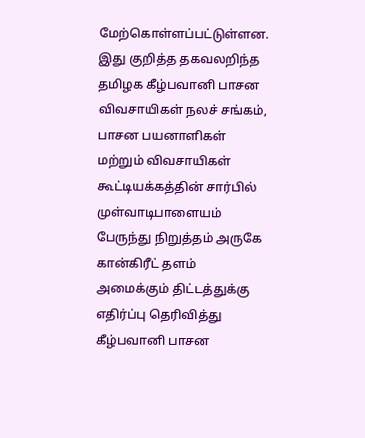மேற்கொள்ளப்பட்டுள்ளன. இது குறித்த தகவலறிந்த தமிழக கீழ்பவானி பாசன விவசாயிகள் நலச் சங்கம், பாசன பயனாளிகள் மற்றும் விவசாயிகள் கூட்டியக்கத்தின் சார்பில் முள்வாடிபாளையம் பேருந்து நிறுத்தம் அருகே கான்கிரீட் தளம் அமைக்கும் திட்டத்துக்கு எதிர்ப்பு தெரிவித்து கீழ்பவானி பாசன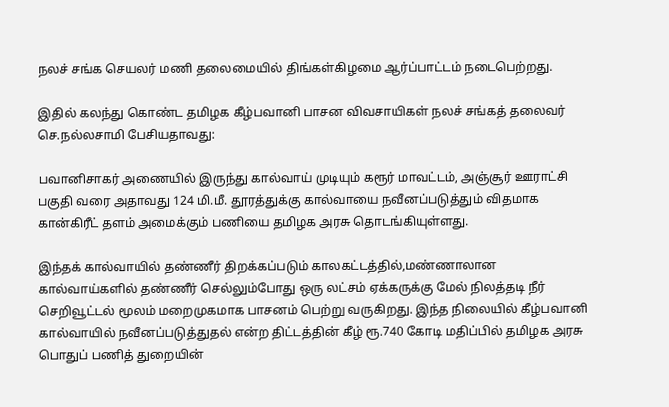நலச் சங்க செயலர் மணி தலைமையில் திங்கள்கிழமை ஆர்ப்பாட்டம் நடைபெற்றது.

இதில் கலந்து கொண்ட தமிழக கீழ்பவானி பாசன விவசாயிகள் நலச் சங்கத் தலைவர் செ.நல்லசாமி பேசியதாவது:

பவானிசாகர் அணையில் இருந்து கால்வாய் முடியும் கரூர் மாவட்டம், அஞ்சூர் ஊராட்சி பகுதி வரை அதாவது 124 மி.மீ. தூரத்துக்கு கால்வாயை நவீனப்படுத்தும் விதமாக கான்கிரீட் தளம் அமைக்கும் பணியை தமிழக அரசு தொடங்கியுள்ளது.

இந்தக் கால்வாயில் தண்ணீர் திறக்கப்படும் காலகட்டத்தில்,மண்ணாலான கால்வாய்களில் தண்ணீர் செல்லும்போது ஒரு லட்சம் ஏக்கருக்கு மேல் நிலத்தடி நீர் செறிவூட்டல் மூலம் மறைமுகமாக பாசனம் பெற்று வருகிறது. இந்த நிலையில் கீழ்பவானி கால்வாயில் நவீனப்படுத்துதல் என்ற திட்டத்தின் கீழ் ரூ.740 கோடி மதிப்பில் தமிழக அரசு பொதுப் பணித் துறையின்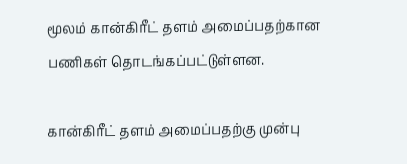மூலம் கான்கிரீட் தளம் அமைப்பதற்கான பணிகள் தொடங்கப்பட்டுள்ளன.

கான்கிரீட் தளம் அமைப்பதற்கு முன்பு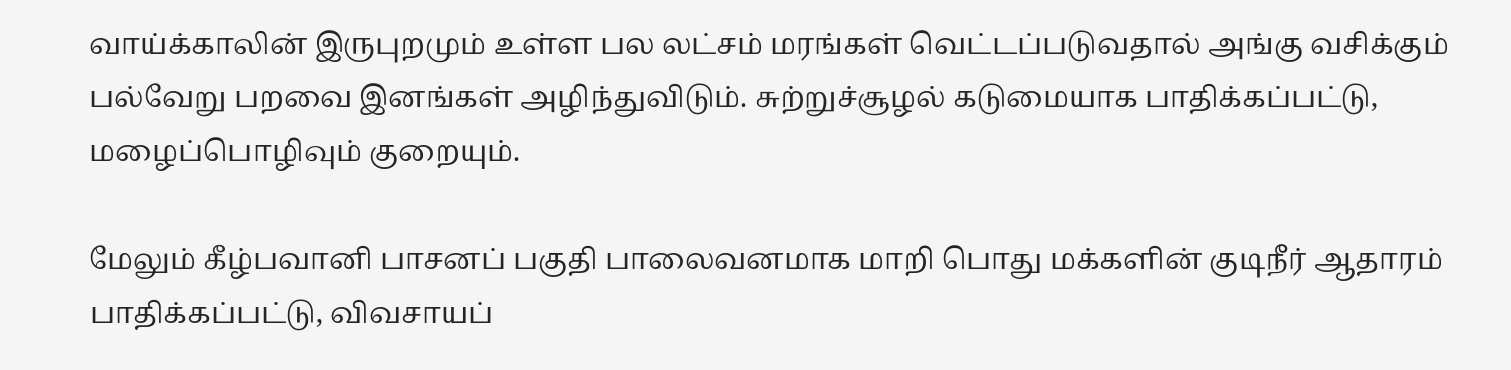வாய்க்காலின் இருபுறமும் உள்ள பல லட்சம் மரங்கள் வெட்டப்படுவதால் அங்கு வசிக்கும் பல்வேறு பறவை இனங்கள் அழிந்துவிடும். சுற்றுச்சூழல் கடுமையாக பாதிக்கப்பட்டு, மழைப்பொழிவும் குறையும்.

மேலும் கீழ்பவானி பாசனப் பகுதி பாலைவனமாக மாறி பொது மக்களின் குடிநீர் ஆதாரம் பாதிக்கப்பட்டு, விவசாயப்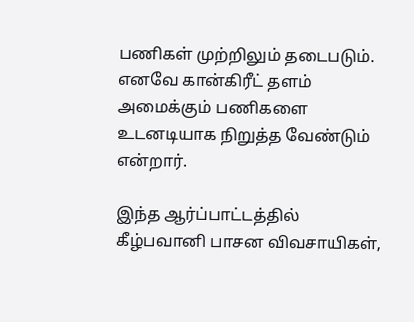பணிகள் முற்றிலும் தடைபடும். எனவே கான்கிரீட் தளம் அமைக்கும் பணிகளை உடனடியாக நிறுத்த வேண்டும் என்றார்.

இந்த ஆர்ப்பாட்டத்தில் கீழ்பவானி பாசன விவசாயிகள்,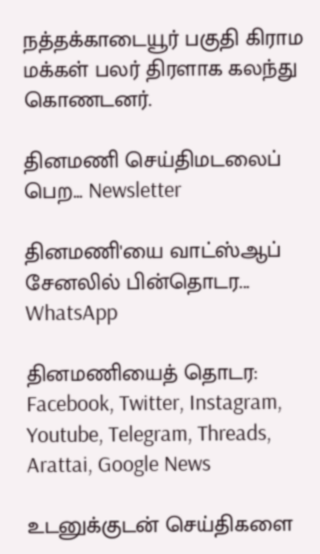நத்தக்காடையூர் பகுதி கிராம மக்கள் பலர் திரளாக கலந்து கொணடனர்.

தினமணி செய்திமடலைப் பெற... Newsletter

தினமணி'யை வாட்ஸ்ஆப் சேனலில் பின்தொடர... WhatsApp

தினமணியைத் தொடர: Facebook, Twitter, Instagram, Youtube, Telegram, Threads, Arattai, Google News

உடனுக்குடன் செய்திகளை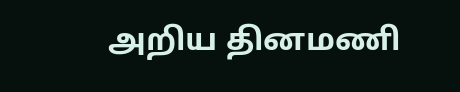அறிய தினமணி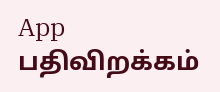App பதிவிறக்கம்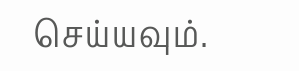செய்யவும்.